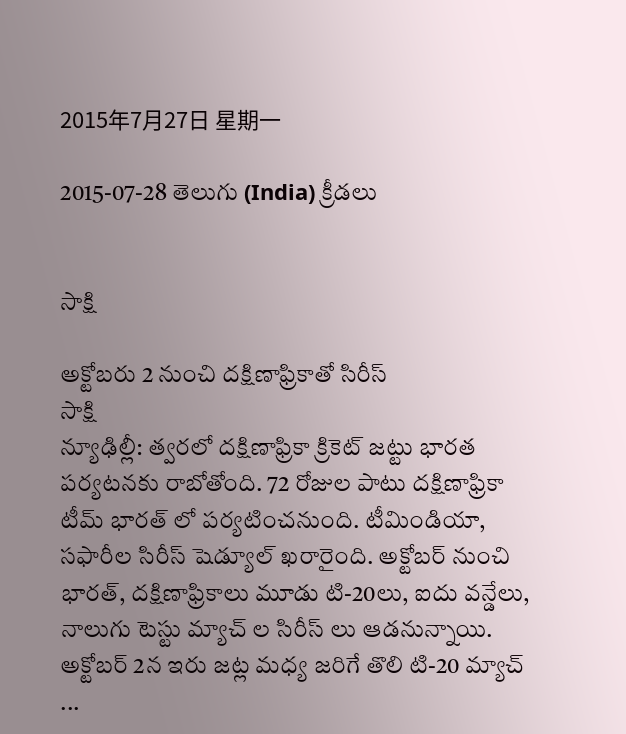2015年7月27日 星期一

2015-07-28 తెలుగు (India) క్రీడలు


సాక్షి

అక్టోబరు 2 నుంచి దక్షిణాఫ్రికాతో సిరీస్
సాక్షి
న్యూఢిల్లీ: త్వరలో దక్షిణాఫ్రికా క్రికెట్ జట్టు భారత పర్యటనకు రాబోతోంది. 72 రోజుల పాటు దక్షిణాఫ్రికా టీమ్ భారత్ లో పర్యటించనుంది. టీమిండియా, సఫారీల సిరీస్ షెడ్యూల్ ఖరారైంది. అక్టోబర్ నుంచి భారత్, దక్షిణాఫ్రికాలు మూడు టి-20లు, ఐదు వన్డేలు, నాలుగు టెస్టు మ్యాచ్ ల సిరీస్ లు ఆడనున్నాయి. అక్టోబర్ 2న ఇరు జట్ల మధ్య జరిగే తొలి టి-20 మ్యాచ్ ...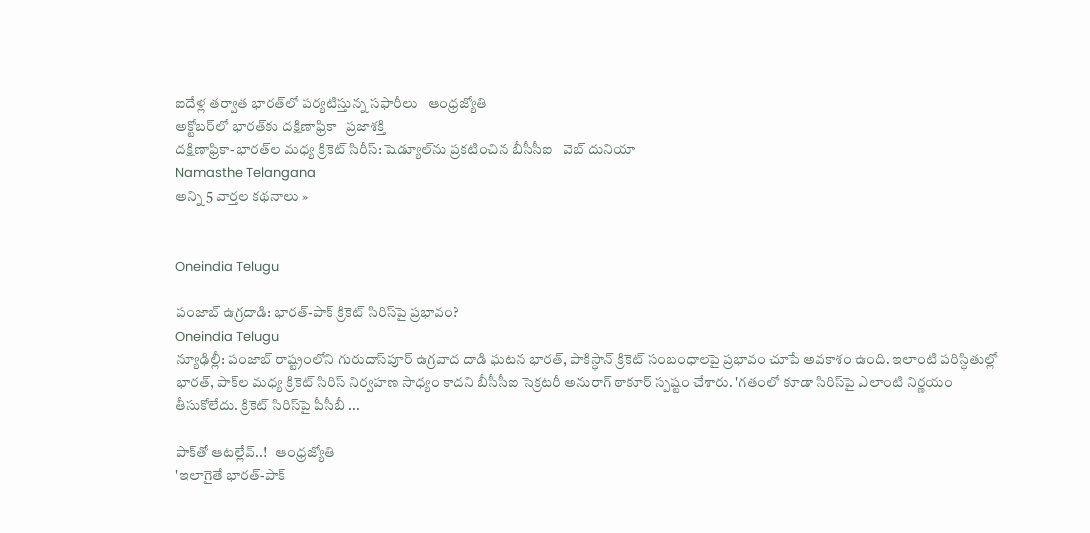ఐదేళ్ల తర్వాత భారత్‌లో పర్యటిస్తున్న సఫారీలు   ఆంధ్రజ్యోతి
అక్టోబర్‌లో భారత్‌కు దక్షిణాఫ్రికా   ప్రజాశక్తి
దక్షిణాఫ్రికా-భారత్‌ల మధ్య క్రికెట్ సిరీస్: షెడ్యూల్‌ను ప్రకటించిన బీసీసీఐ   వెబ్ దునియా
Namasthe Telangana
అన్ని 5 వార్తల కథనాలు »


Oneindia Telugu

పంజాబ్ ఉగ్రదాడి: భారత్-పాక్ క్రికెట్ సిరిస్‌పై ప్రభావం?
Oneindia Telugu
న్యూఢిల్లీ: పంజాబ్ రాష్ట్రంలోని గురుదాస్‌పూర్ ఉగ్రవాద దాడి ఘటన భారత్, పాకిస్ధాన్ క్రికెట్ సంబంధాలపై ప్రభావం చూపే అవకాశం ఉంది. ఇలాంటి పరిస్ధితుల్లో భారత్, పాక్‌ల మధ్య క్రికెట్ సిరిస్ నిర్వహణ సాధ్యం కాదని బీసీసీఐ సెక్రటరీ అనురాగ్ ఠాకూర్ స్పష్టం చేశారు. 'గతంలో కూడా సిరిస్‌పై ఎలాంటి నిర్ణయం తీసుకోలేదు. క్రికెట్ సిరిస్‌పై పీసీబీ ...

పాక్‌తో ఆటల్లేవ్‌..!   ఆంధ్రజ్యోతి
'ఇలాగైతే భారత్-పాక్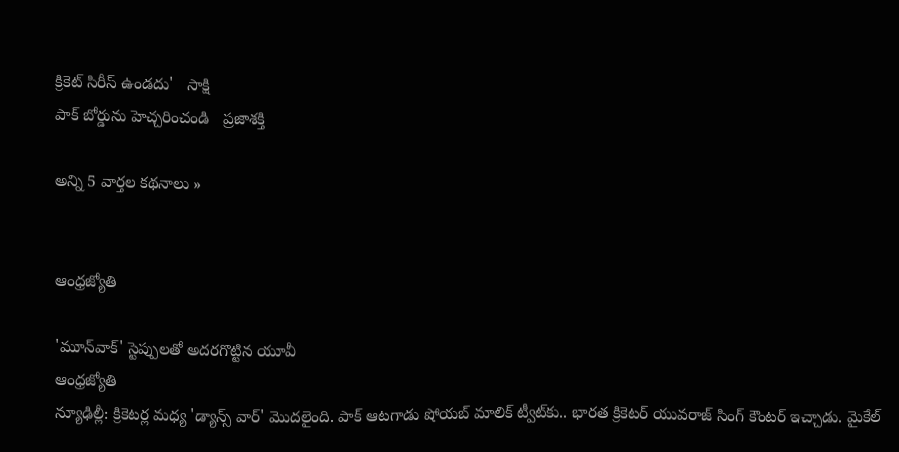క్రికెట్ సిరీస్ ఉండదు'   సాక్షి
పాక్‌ బోర్డును హెచ్చరించండి   ప్రజాశక్తి

అన్ని 5 వార్తల కథనాలు »


ఆంధ్రజ్యోతి

'మూన్‌వాక్' స్టెప్పులతో అదరగొట్టిన యూవీ
ఆంధ్రజ్యోతి
న్యూఢిల్లీ: క్రికెటర్ల మధ్య 'డ్యాన్స్‌ వార్‌' మొదలైంది. పాక్‌ ఆటగాడు షోయబ్‌ మాలిక్‌ ట్వీట్‌కు.. భారత క్రికెటర్‌ యువరాజ్‌ సింగ్‌ కౌంటర్‌ ఇచ్చాడు. మైకేల్‌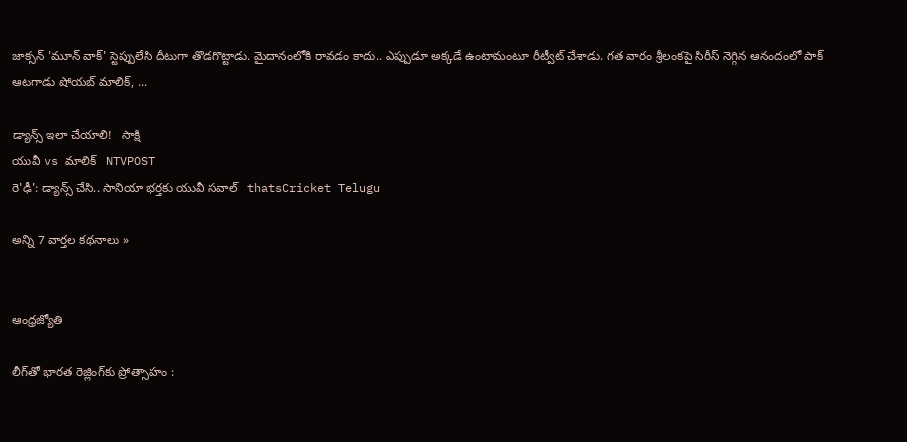జాక్సన్‌ 'మూన్‌ వాక్‌' స్టెప్పులేసి దీటుగా తొడగొట్టాడు. మైదానంలోకి రావడం కాదు.. ఎప్పుడూ అక్కడే ఉంటామంటూ రీట్వీట్‌ చేశాడు. గత వారం శ్రీలంకపై సిరీస్‌ నెగ్గిన ఆనందంలో పాక్‌ ఆటగాడు షోయబ్‌ మాలిక్‌, ...

డ్యాన్స్ ఇలా చేయాలి!   సాక్షి
యువీ vs మాలిక్‌   NTVPOST
రె'ఢీ': డ్యాన్స్ చేసి.. సానియా భర్తకు యువీ సవాల్   thatsCricket Telugu

అన్ని 7 వార్తల కథనాలు »


ఆంధ్రజ్యోతి

లీగ్‌తో భారత రెజ్లింగ్‌కు ప్రోత్సాహం :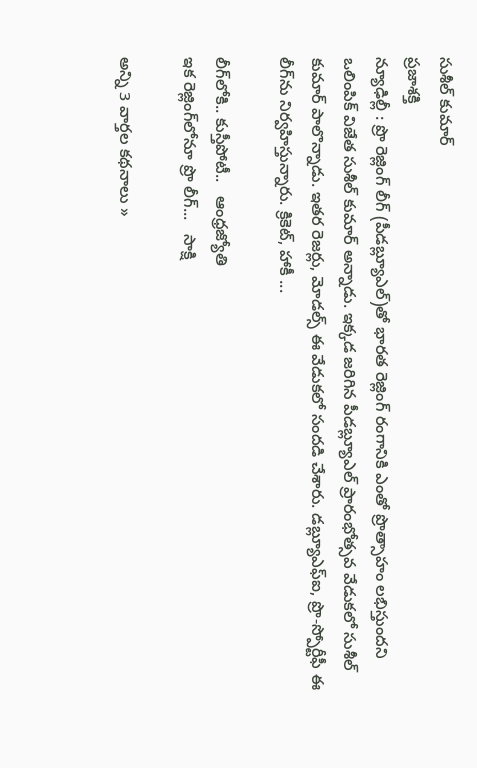సుశీల్‌ కుమార్‌
ప్రజాశక్తి
న్యూఢిల్లీ : ప్రొ రెజ్లింగ్‌ లీగ్‌ (పీడబ్ల్యూఎల్‌)తో భారత రెజ్లింగ్‌ రంగానికి ఎంతో ప్రొత్సాహం లభిస్తుందని ఒలింపిక్‌ విజేత సుశీల్‌ కుమార్‌ అన్నాడు. ఇక్కడ జరిగిన పీడబ్ల్యూఎల్‌ ప్రారంభోత్సవ వేడుకలో సుశీల్‌ కుమార్‌ పాలొన్నాడు. ఇతర రెజర్లు, మోడల్స్‌ ఈ వేడుకలో సందడి చేశారు. డబ్ల్యూఎఫ్‌ఐ, ప్రొ-స్పోర్టీఫీ ఈ లీగ్‌ను నిర్వహిస్తున్నారు. క్రికెట్‌, హాకీ ...

లీగ్‌లోకి.. కుస్తీపోటీ..   ఆంధ్రజ్యోతి
ఇక రెజ్లింగ్‌లోనూ ప్రొ లీగ్...   సాక్షి

అన్ని 3 వార్తల కథనాలు »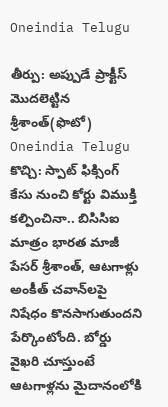Oneindia Telugu

తీర్పు: అప్పుడే ప్రాక్టీస్ మొదలెట్టిన శ్రీశాంత్(ఫొటో)
Oneindia Telugu
కొచ్చి: స్పాట్‌ ఫిక్సింగ్‌ కేసు నుంచి కోర్టు విముక్తి కల్పించినా.. బిసిసిఐ మాత్రం భారత మాజీ పేసర్ శ్రీశాంత్‌, ఆటగాళ్లు అంకీత్‌ చవాన్‌లపై నిషేధం కొనసాగుతుందని పేర్కొంటోంది. బోర్డు వైఖరి చూస్తుంటే ఆటగాళ్లను మైదానంలోకి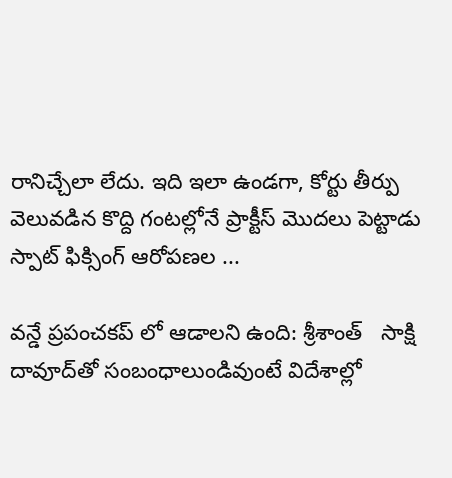రానిచ్చేలా లేదు. ఇది ఇలా ఉండగా, కోర్టు తీర్పు వెలువడిన కొద్ది గంటల్లోనే ప్రాక్టీస్ మొదలు పెట్టాడు స్పాట్ ఫిక్సింగ్ ఆరోపణల ...

వన్డే ప్రపంచకప్ లో ఆడాలని ఉంది: శ్రీశాంత్   సాక్షి
దావూద్‌తో సంబంధాలుండివుంటే విదేశాల్లో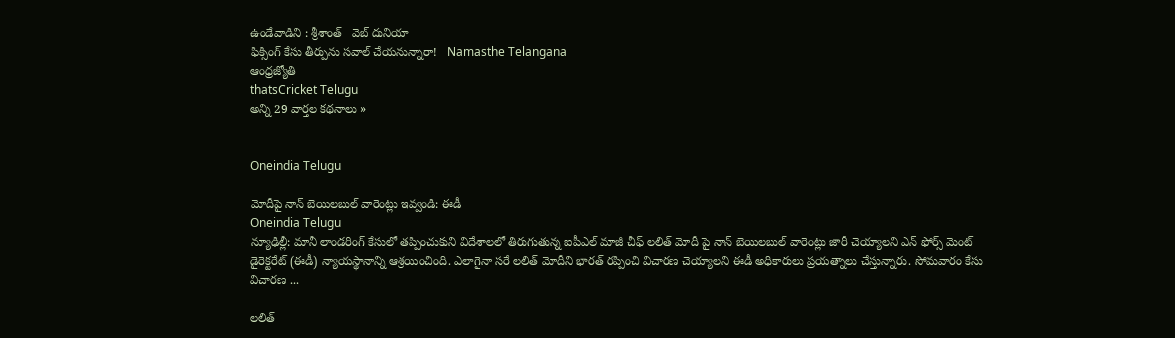ఉండేవాడిని : శ్రీశాంత్   వెబ్ దునియా
ఫిక్సింగ్ కేసు తీర్పును సవాల్ చేయనున్నారా!   Namasthe Telangana
ఆంధ్రజ్యోతి
thatsCricket Telugu
అన్ని 29 వార్తల కథనాలు »


Oneindia Telugu

మోదీపై నాన్ బెయిలబుల్ వారెంట్లు ఇవ్వండి: ఈడీ
Oneindia Telugu
న్యూఢిల్లీ: మానీ లాండరింగ్ కేసులో తప్పించుకుని విదేశాలలో తిరుగుతున్న ఐపీఎల్ మాజీ చీఫ్ లలిత్ మోదీ పై నాన్ బెయిలబుల్ వారెంట్లు జారీ చెయ్యాలని ఎన్ ఫోర్స్ మెంట్ డైరెక్టరేట్ (ఈడీ) న్యాయస్థానాన్ని ఆశ్రయించింది. ఎలాగైనా సరే లలిత్ మోదీని భారత్ రప్పించి విచారణ చెయ్యాలని ఈడీ అధికారులు ప్రయత్నాలు చేస్తున్నారు. సోమవారం కేసు విచారణ ...

లలిత్‌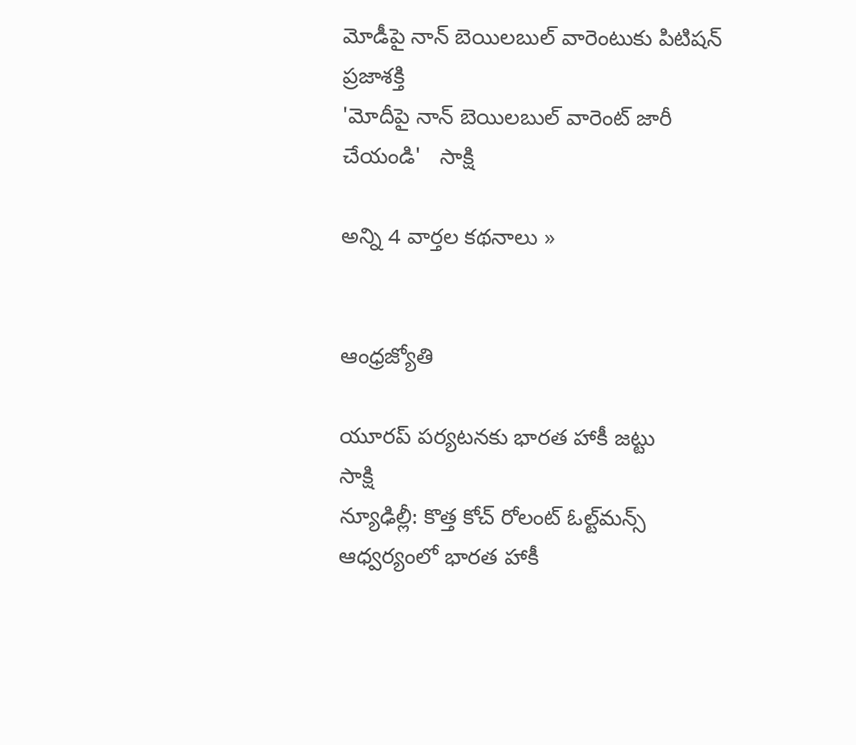మోడీపై నాన్‌ బెయిలబుల్‌ వారెంటుకు పిటిషన్‌   ప్రజాశక్తి
'మోదీపై నాన్ బెయిలబుల్ వారెంట్ జారీ చేయండి'   సాక్షి

అన్ని 4 వార్తల కథనాలు »


ఆంధ్రజ్యోతి

యూరప్ పర్యటనకు భారత హాకీ జట్టు
సాక్షి
న్యూఢిల్లీ: కొత్త కోచ్ రోలంట్ ఓల్ట్‌మన్స్ ఆధ్వర్యంలో భారత హాకీ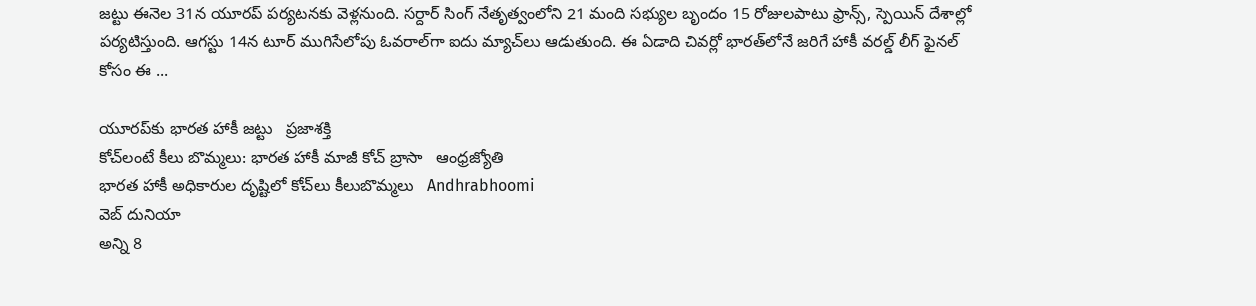జట్టు ఈనెల 31న యూరప్ పర్యటనకు వెళ్లనుంది. సర్దార్ సింగ్ నేతృత్వంలోని 21 మంది సభ్యుల బృందం 15 రోజులపాటు ఫ్రాన్స్, స్పెయిన్ దేశాల్లో పర్యటిస్తుంది. ఆగస్టు 14న టూర్ ముగిసేలోపు ఓవరాల్‌గా ఐదు మ్యాచ్‌లు ఆడుతుంది. ఈ ఏడాది చివర్లో భారత్‌లోనే జరిగే హాకీ వరల్డ్ లీగ్ ఫైనల్ కోసం ఈ ...

యూరప్‌కు భారత హాకీ జట్టు   ప్రజాశక్తి
కోచ్‌లంటే కీలు బొమ్మలు: భారత హాకీ మాజీ కోచ్‌ బ్రాసా   ఆంధ్రజ్యోతి
భారత హాకీ అధికారుల దృష్టిలో కోచ్‌లు కీలుబొమ్మలు   Andhrabhoomi
వెబ్ దునియా
అన్ని 8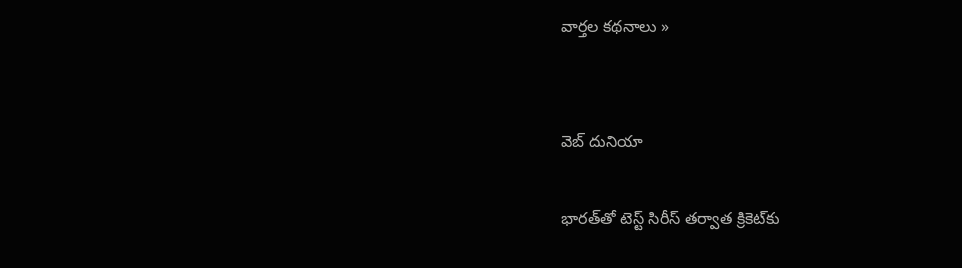వార్తల కథనాలు »


వెబ్ దునియా

భారత్‌తో టెస్ట్ సిరీస్ తర్వాత క్రికెట‌్‌కు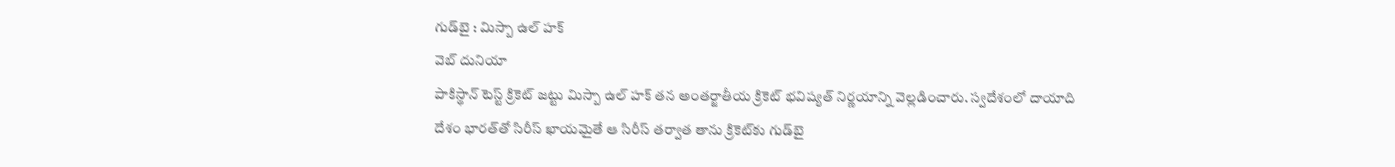గుడ్‌బై : మిస్బా ఉల్ హక్
వెబ్ దునియా
పాకిస్థాన్ టెస్ట్ క్రికెట్ జట్టు మిస్బా ఉల్ హక్ తన అంతర్జాతీయ క్రికెట్‌ భవిష్యత్‌ నిర్ణయాన్ని వెల్లడించారు. స్వదేశంలో దాయాది దేశం భారత్‌తో సిరీస్ ఖాయమైతే ఆ సిరీస్ తర్వాత తాను క్రికెట్‌కు గుడ్‌బై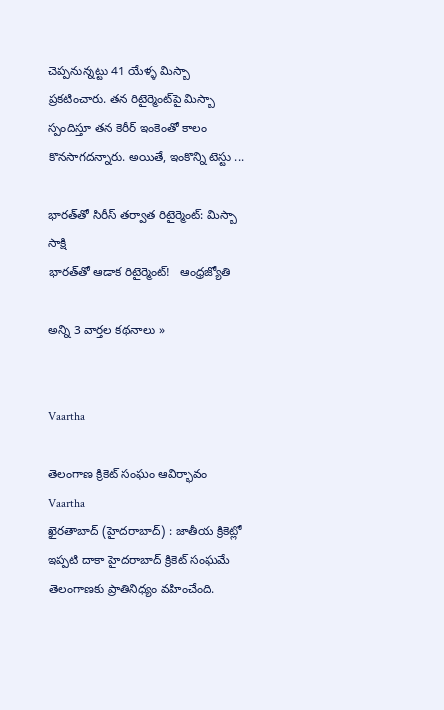చెప్పనున్నట్టు 41 యేళ్ళ మిస్బా ప్రకటించారు. తన రిటైర్మెంట్‌పై మిస్బా స్పందిస్తూ తన కెరీర్ ఇంకెంతో కాలం కొనసాగదన్నారు. అయితే, ఇంకొన్ని టెస్టు ...

భారత్‌తో సిరీస్ తర్వాత రిటైర్మెంట్: మిస్బా   సాక్షి
భారత్‌తో ఆడాక రిటైర్మెంట్‌!   ఆంధ్రజ్యోతి

అన్ని 3 వార్తల కథనాలు »


Vaartha

తెలంగాణ క్రికెట్‌ సంఘం ఆవిర్భావం
Vaartha
ఖైరతాబాద్‌ (హైదరాబాద్‌) : జాతీయ క్రికెట్లో ఇప్పటి దాకా హైదరాబాద్‌ క్రికెట్‌ సంఘమే తెలంగాణకు ప్రాతినిధ్యం వహించేంది.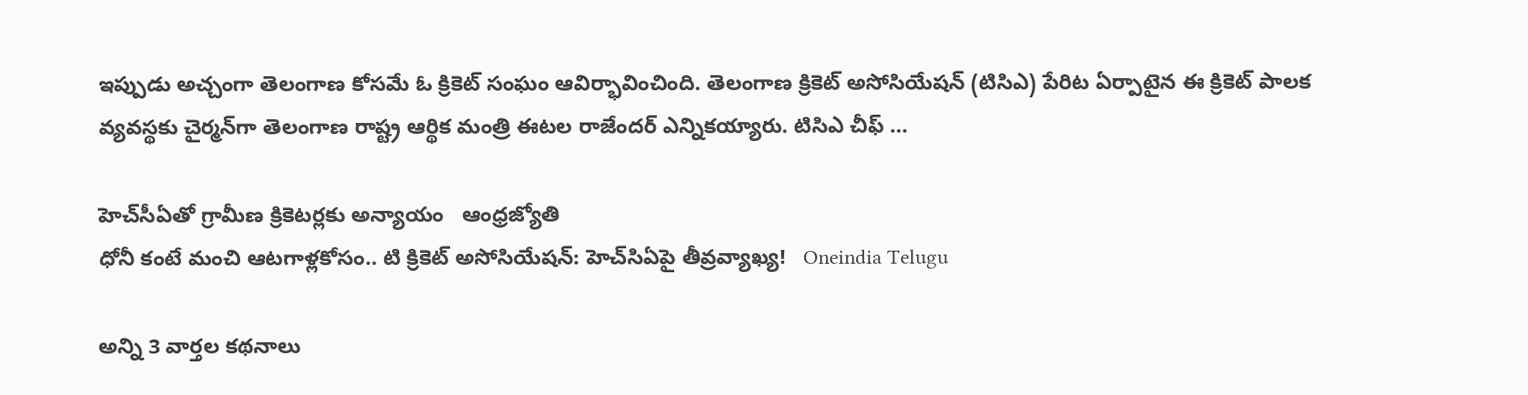ఇప్పుడు అచ్చంగా తెలంగాణ కోసమే ఓ క్రికెట్‌ సంఘం ఆవిర్భావించింది. తెలంగాణ క్రికెట్‌ అసోసియేషన్‌ (టిసిఎ) పేరిట ఏర్పాటైన ఈ క్రికెట్‌ పాలక వ్యవస్థకు చైర్మన్‌గా తెలంగాణ రాష్ట్ర ఆర్థిక మంత్రి ఈటల రాజేందర్‌ ఎన్నికయ్యారు. టిసిఎ చీఫ్‌ ...

హెచ్‌సీఏతో గ్రామీణ క్రికెటర్లకు అన్యాయం   ఆంధ్రజ్యోతి
ధోనీ కంటే మంచి ఆటగాళ్లకోసం.. టి క్రికెట్ అసోసియేషన్: హెచ్‌సిఏపై తీవ్రవ్యాఖ్య!   Oneindia Telugu

అన్ని 3 వార్తల కథనాలు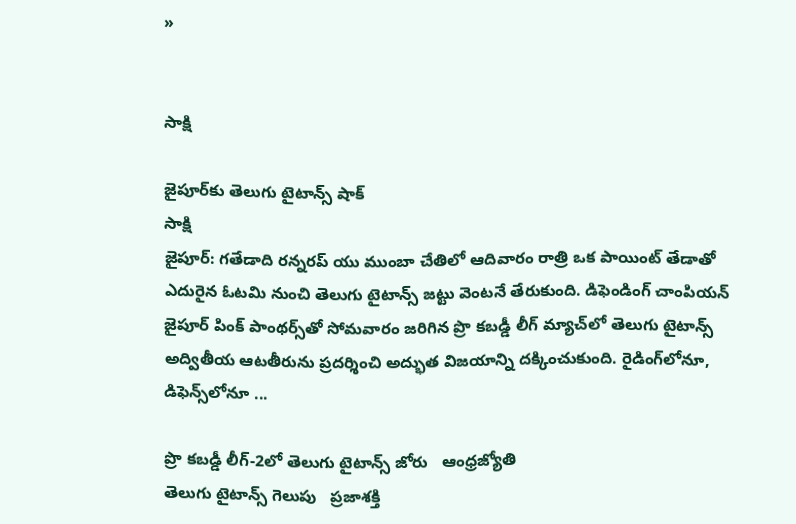»


సాక్షి

జైపూర్‌కు తెలుగు టైటాన్స్ షాక్
సాక్షి
జైపూర్: గతేడాది రన్నరప్ యు ముంబా చేతిలో ఆదివారం రాత్రి ఒక పాయింట్ తేడాతో ఎదురైన ఓటమి నుంచి తెలుగు టైటాన్స్ జట్టు వెంటనే తేరుకుంది. డిఫెండింగ్ చాంపియన్ జైపూర్ పింక్ పాంథర్స్‌తో సోమవారం జరిగిన ప్రొ కబడ్డీ లీగ్ మ్యాచ్‌లో తెలుగు టైటాన్స్ అద్వితీయ ఆటతీరును ప్రదర్శించి అద్భుత విజయాన్ని దక్కించుకుంది. రైడింగ్‌లోనూ, డిఫెన్స్‌లోనూ ...

ప్రొ కబడ్డీ లీగ్‌-2లో తెలుగు టైటాన్స్‌ జోరు   ఆంధ్రజ్యోతి
తెలుగు టైటాన్స్‌ గెలుపు   ప్రజాశక్తి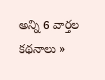అన్ని 6 వార్తల కథనాలు »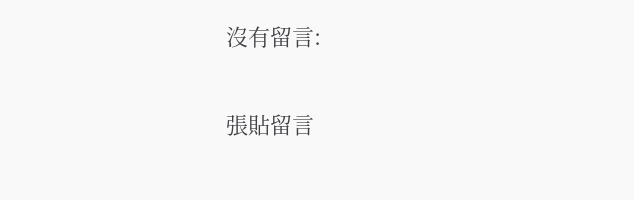沒有留言:

張貼留言